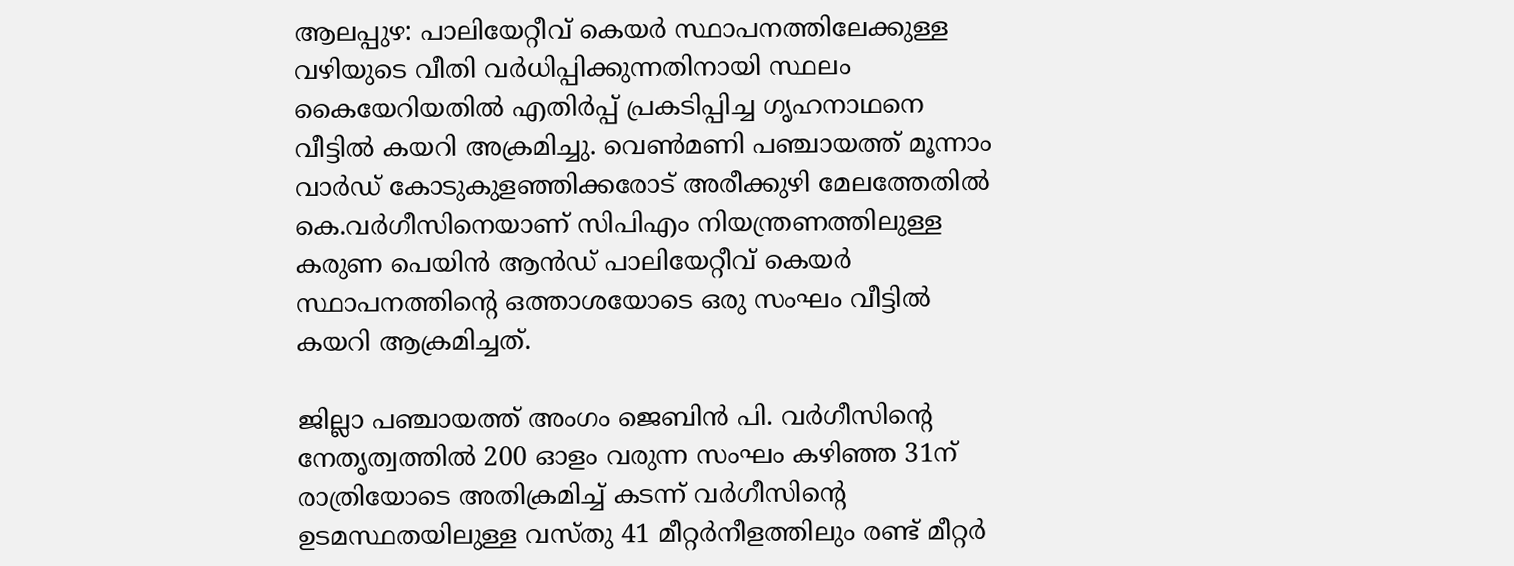ആലപ്പുഴ: പാലിയേറ്റീവ് കെയര്‍ സ്ഥാപനത്തിലേക്കുള്ള വഴിയുടെ വീതി വര്‍ധിപ്പിക്കുന്നതിനായി സ്ഥലം കൈയേറിയതില്‍ എതിര്‍പ്പ് പ്രകടിപ്പിച്ച ഗൃഹനാഥനെ വീട്ടില്‍ കയറി അക്രമിച്ചു. വെണ്‍മണി പഞ്ചായത്ത് മൂന്നാം വാര്‍ഡ് കോടുകുളഞ്ഞിക്കരോട് അരീക്കുഴി മേലത്തേതില്‍ കെ.വര്‍ഗീസിനെയാണ് സിപിഎം നിയന്ത്രണത്തിലുള്ള കരുണ പെയിന്‍ ആന്‍ഡ് പാലിയേറ്റീവ് കെയര്‍ സ്ഥാപനത്തിന്റെ ഒത്താശയോടെ ഒരു സംഘം വീട്ടില്‍ കയറി ആക്രമിച്ചത്.

ജില്ലാ പഞ്ചായത്ത് അംഗം ജെബിന്‍ പി. വര്‍ഗീസിന്റെ നേതൃത്വത്തില്‍ 200 ഓളം വരുന്ന സംഘം കഴിഞ്ഞ 31ന് രാത്രിയോടെ അതിക്രമിച്ച് കടന്ന് വര്‍ഗീസിന്റെ ഉടമസ്ഥതയിലുള്ള വസ്തു 41 മീറ്റര്‍നീളത്തിലും രണ്ട് മീറ്റര്‍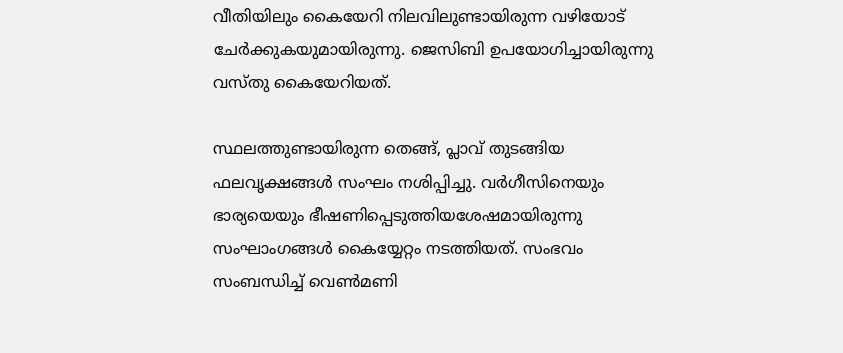വീതിയിലും കൈയേറി നിലവിലുണ്ടായിരുന്ന വഴിയോട് ചേര്‍ക്കുകയുമായിരുന്നു. ജെസിബി ഉപയോഗിച്ചായിരുന്നു വസ്തു കൈയേറിയത്.

സ്ഥലത്തുണ്ടായിരുന്ന തെങ്ങ്, പ്ലാവ് തുടങ്ങിയ ഫലവൃക്ഷങ്ങള്‍ സംഘം നശിപ്പിച്ചു. വര്‍ഗീസിനെയും ഭാര്യയെയും ഭീഷണിപ്പെടുത്തിയശേഷമായിരുന്നു സംഘാംഗങ്ങള്‍ കൈയ്യേറ്റം നടത്തിയത്. സംഭവം സംബന്ധിച്ച് വെണ്‍മണി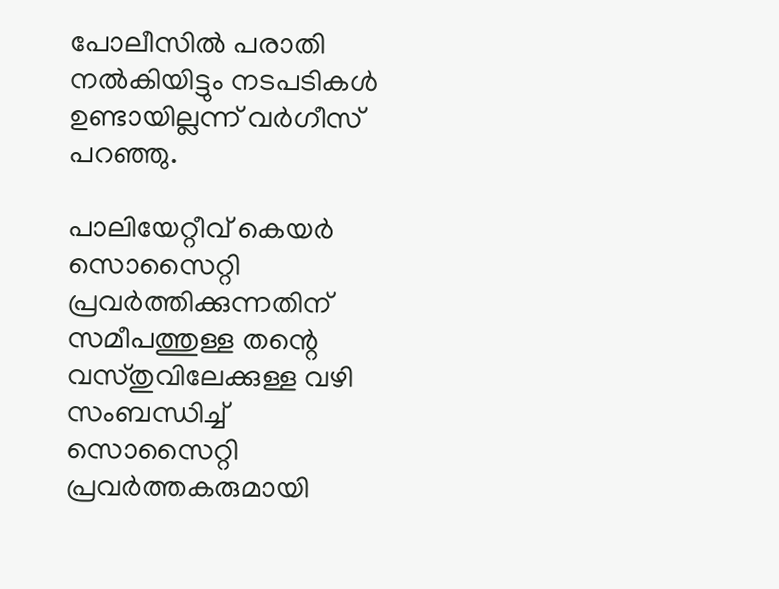പോലീസില്‍ പരാതി നല്‍കിയിട്ടും നടപടികള്‍ ഉണ്ടായില്ലന്ന് വര്‍ഗീസ് പറഞ്ഞു.

പാലിയേറ്റീവ് കെയര്‍ സൊസൈറ്റി പ്രവര്‍ത്തിക്കുന്നതിന് സമീപത്തുള്ള തന്റെ വസ്തുവിലേക്കുള്ള വഴി സംബന്ധിച്ച് സൊസൈറ്റി പ്രവര്‍ത്തകരുമായി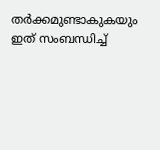തര്‍ക്കമുണ്ടാകുകയും ഇത് സംബന്ധിച്ച്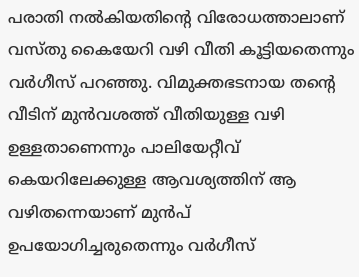പരാതി നല്‍കിയതിന്റെ വിരോധത്താലാണ് വസ്തു കൈയേറി വഴി വീതി കൂട്ടിയതെന്നും വര്‍ഗീസ് പറഞ്ഞു. വിമുക്തഭടനായ തന്റെ വീടിന് മുന്‍വശത്ത് വീതിയുള്ള വഴി ഉള്ളതാണെന്നും പാലിയേറ്റീവ് കെയറിലേക്കുള്ള ആവശ്യത്തിന് ആ വഴിതന്നെയാണ് മുന്‍പ് ഉപയോഗിച്ചരുതെന്നും വര്‍ഗീസ്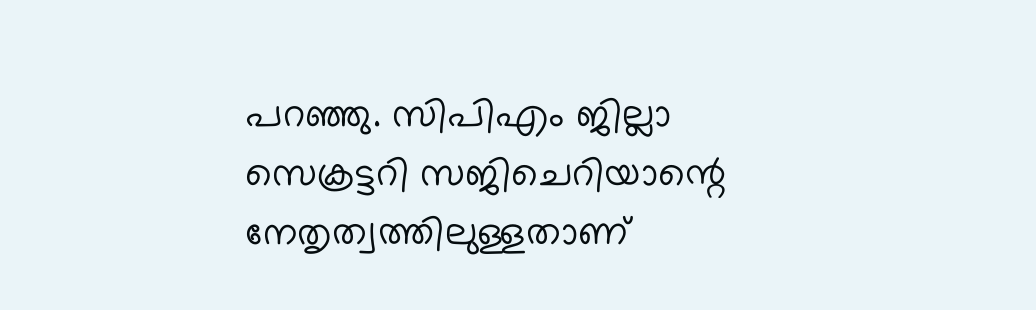പറഞ്ഞു. സിപിഎം ജില്ലാ സെക്രട്ടറി സജിചെറിയാന്റെ നേതൃത്വത്തിലുള്ളതാണ്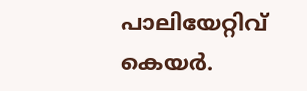പാലിയേറ്റിവ് കെയര്‍.